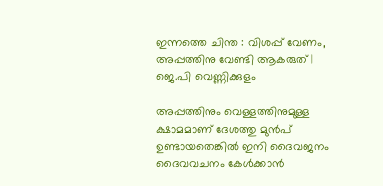ഇന്നത്തെ ചിന്ത : വിശപ്പ് വേണം, അപ്പത്തിനു വേണ്ടി ആകരുത് | ജെ.പി വെണ്ണിക്കുളം

അപ്പത്തിനും വെള്ളത്തിനുമുള്ള ക്ഷാമമാണ് ദേശത്തു മുൻപ് ഉണ്ടായതെങ്കിൽ ഇനി ദൈവജനം ദൈവവചനം കേൾക്കാൻ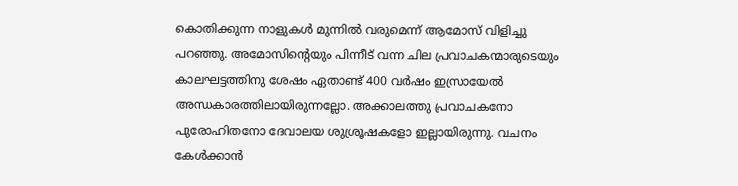കൊതിക്കുന്ന നാളുകൾ മുന്നിൽ വരുമെന്ന് ആമോസ് വിളിച്ചു പറഞ്ഞു. അമോസിന്റെയും പിന്നീട് വന്ന ചില പ്രവാചകന്മാരുടെയും കാലഘട്ടത്തിനു ശേഷം ഏതാണ്ട് 400 വർഷം ഇസ്രായേൽ അന്ധകാരത്തിലായിരുന്നല്ലോ. അക്കാലത്തു പ്രവാചകനോ പുരോഹിതനോ ദേവാലയ ശുശ്രൂഷകളോ ഇല്ലായിരുന്നു. വചനം കേൾക്കാൻ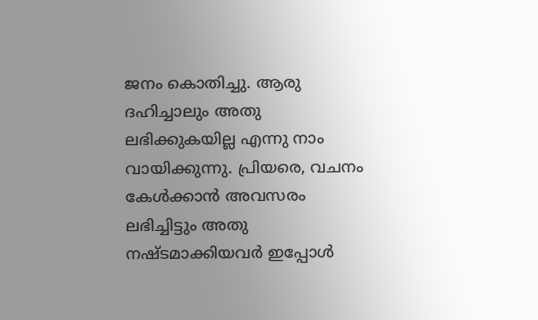ജനം കൊതിച്ചു. ആരു ദഹിച്ചാലും അതു ലഭിക്കുകയില്ല എന്നു നാം വായിക്കുന്നു. പ്രിയരെ, വചനം കേൾക്കാൻ അവസരം ലഭിച്ചിട്ടും അതു നഷ്ടമാക്കിയവർ ഇപ്പോൾ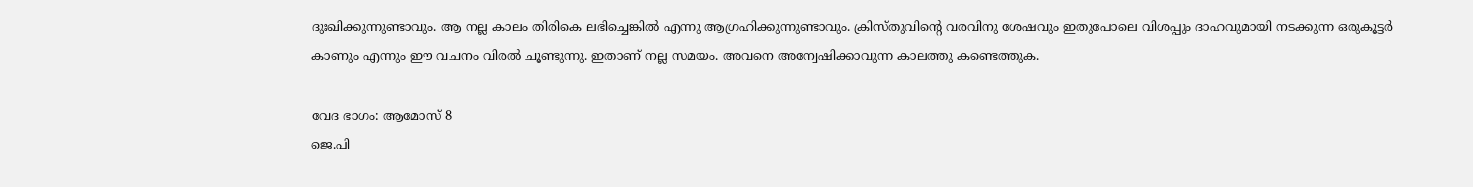ദുഃഖിക്കുന്നുണ്ടാവും. ആ നല്ല കാലം തിരികെ ലഭിച്ചെങ്കിൽ എന്നു ആഗ്രഹിക്കുന്നുണ്ടാവും. ക്രിസ്തുവിന്റെ വരവിനു ശേഷവും ഇതുപോലെ വിശപ്പും ദാഹവുമായി നടക്കുന്ന ഒരുകൂട്ടർ കാണും എന്നും ഈ വചനം വിരൽ ചൂണ്ടുന്നു. ഇതാണ് നല്ല സമയം. അവനെ അന്വേഷിക്കാവുന്ന കാലത്തു കണ്ടെത്തുക.

വേദ ഭാഗം: ആമോസ് 8
ജെ.പി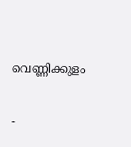വെണ്ണിക്കുളം

-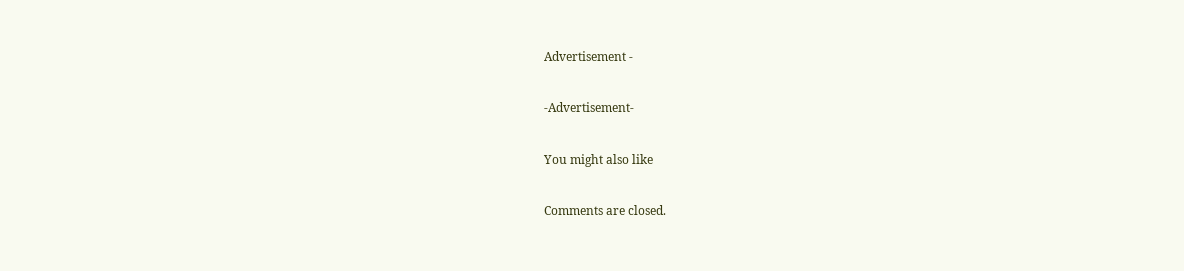Advertisement -

-Advertisement-

You might also like

Comments are closed.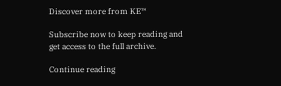Discover more from KE™

Subscribe now to keep reading and get access to the full archive.

Continue reading